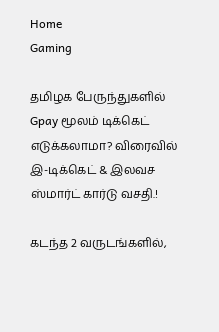Home
Gaming

தமிழக பேருந்துகளில் Gpay மூலம் டிக்கெட் எடுக்கலாமா? விரைவில் இ-டிக்கெட் & இலவச ஸ்மார்ட் கார்டு வசதி.!

கடந்த 2 வருடங்களில்,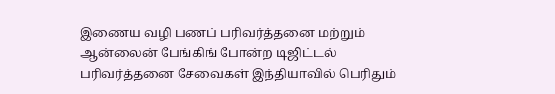இணைய வழி பணப் பரிவர்த்தனை மற்றும் ஆன்லைன் பேங்கிங் போன்ற டிஜிட்டல் பரிவர்த்தனை சேவைகள் இந்தியாவில் பெரிதும்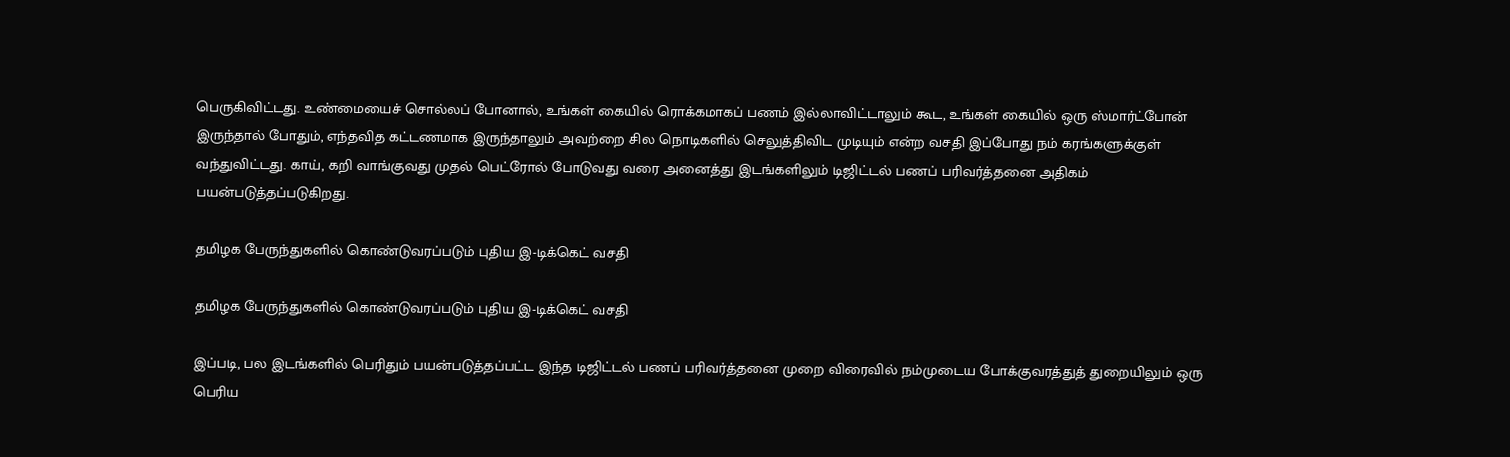பெருகிவிட்டது. உண்மையைச் சொல்லப் போனால், உங்கள் கையில் ரொக்கமாகப் பணம் இல்லாவிட்டாலும் கூட, உங்கள் கையில் ஒரு ஸ்மார்ட்போன் இருந்தால் போதும், எந்தவித கட்டணமாக இருந்தாலும் அவற்றை சில நொடிகளில் செலுத்திவிட முடியும் என்ற வசதி இப்போது நம் கரங்களுக்குள் வந்துவிட்டது. காய், கறி வாங்குவது முதல் பெட்ரோல் போடுவது வரை அனைத்து இடங்களிலும் டிஜிட்டல் பணப் பரிவர்த்தனை அதிகம் பயன்படுத்தப்படுகிறது.

தமிழக பேருந்துகளில் கொண்டுவரப்படும் புதிய இ-டிக்கெட் வசதி

தமிழக பேருந்துகளில் கொண்டுவரப்படும் புதிய இ-டிக்கெட் வசதி

இப்படி, பல இடங்களில் பெரிதும் பயன்படுத்தப்பட்ட இந்த டிஜிட்டல் பணப் பரிவர்த்தனை முறை விரைவில் நம்முடைய போக்குவரத்துத் துறையிலும் ஒரு பெரிய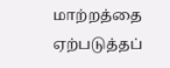மாற்றத்தை ஏற்படுத்தப்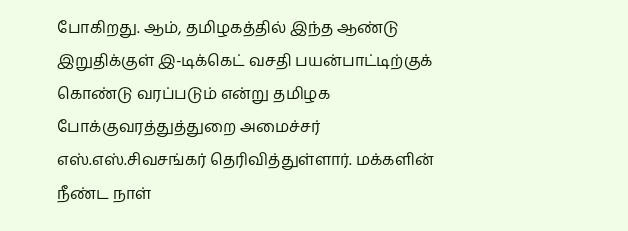போகிறது. ஆம், தமிழகத்தில் இந்த ஆண்டு இறுதிக்குள் இ-டிக்கெட் வசதி பயன்பாட்டிற்குக் கொண்டு வரப்படும் என்று தமிழக போக்குவரத்துத்துறை அமைச்சர் எஸ்.எஸ்.சிவசங்கர் தெரிவித்துள்ளார். மக்களின் நீண்ட நாள்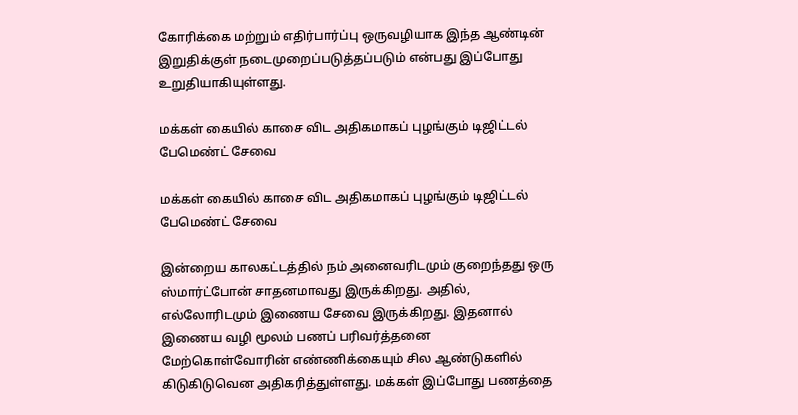கோரிக்கை மற்றும் எதிர்பார்ப்பு ஒருவழியாக இந்த ஆண்டின் இறுதிக்குள் நடைமுறைப்படுத்தப்படும் என்பது இப்போது உறுதியாகியுள்ளது.

மக்கள் கையில் காசை விட அதிகமாகப் புழங்கும் டிஜிட்டல் பேமெண்ட் சேவை

மக்கள் கையில் காசை விட அதிகமாகப் புழங்கும் டிஜிட்டல் பேமெண்ட் சேவை

இன்றைய காலகட்டத்தில் நம் அனைவரிடமும் குறைந்தது ஒரு ஸ்மார்ட்போன் சாதனமாவது இருக்கிறது. அதில், எல்லோரிடமும் இணைய சேவை இருக்கிறது. இதனால் இணைய வழி மூலம் பணப் பரிவர்த்தனை மேற்கொள்வோரின் எண்ணிக்கையும் சில ஆண்டுகளில் கிடுகிடுவென அதிகரித்துள்ளது. மக்கள் இப்போது பணத்தை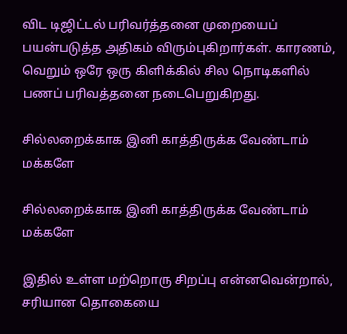விட டிஜிட்டல் பரிவர்த்தனை முறையைப் பயன்படுத்த அதிகம் விரும்புகிறார்கள். காரணம், வெறும் ஒரே ஒரு கிளிக்கில் சில நொடிகளில் பணப் பரிவத்தனை நடைபெறுகிறது.

சில்லறைக்காக இனி காத்திருக்க வேண்டாம் மக்களே

சில்லறைக்காக இனி காத்திருக்க வேண்டாம் மக்களே

இதில் உள்ள மற்றொரு சிறப்பு என்னவென்றால், சரியான தொகையை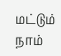மட்டும் நாம்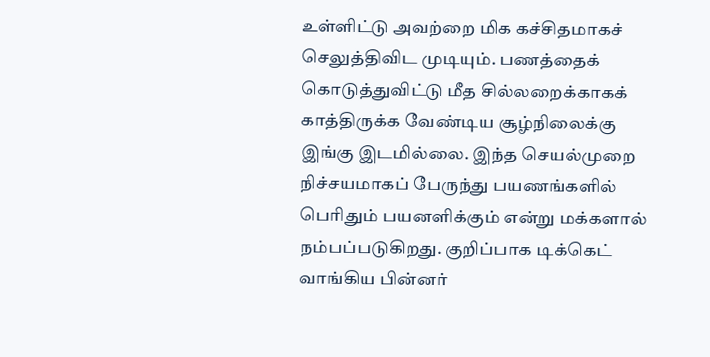உள்ளிட்டு அவற்றை மிக கச்சிதமாகச் செலுத்திவிட முடியும். பணத்தைக் கொடுத்துவிட்டு மீத சில்லறைக்காகக் காத்திருக்க வேண்டிய சூழ்நிலைக்கு இங்கு இடமில்லை. இந்த செயல்முறை நிச்சயமாகப் பேருந்து பயணங்களில் பெரிதும் பயனளிக்கும் என்று மக்களால் நம்பப்படுகிறது. குறிப்பாக டிக்கெட் வாங்கிய பின்னர்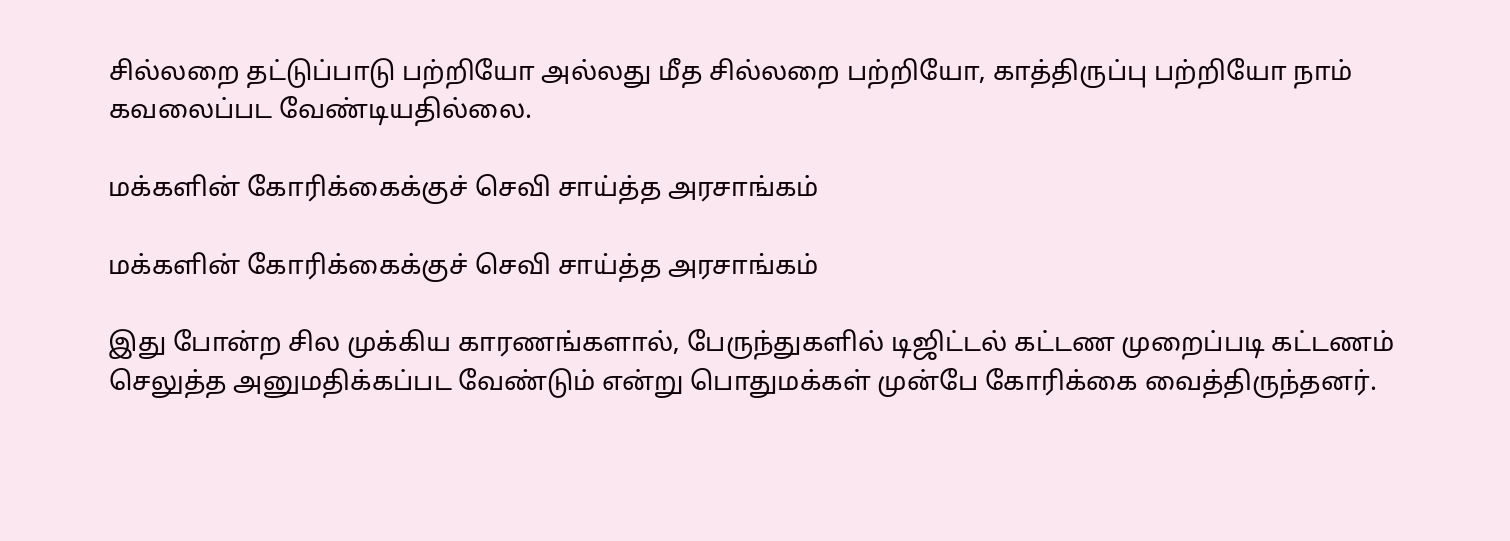சில்லறை தட்டுப்பாடு பற்றியோ அல்லது மீத சில்லறை பற்றியோ, காத்திருப்பு பற்றியோ நாம் கவலைப்பட வேண்டியதில்லை.

மக்களின் கோரிக்கைக்குச் செவி சாய்த்த அரசாங்கம்

மக்களின் கோரிக்கைக்குச் செவி சாய்த்த அரசாங்கம்

இது போன்ற சில முக்கிய காரணங்களால், பேருந்துகளில் டிஜிட்டல் கட்டண முறைப்படி கட்டணம் செலுத்த அனுமதிக்கப்பட வேண்டும் என்று பொதுமக்கள் முன்பே கோரிக்கை வைத்திருந்தனர்.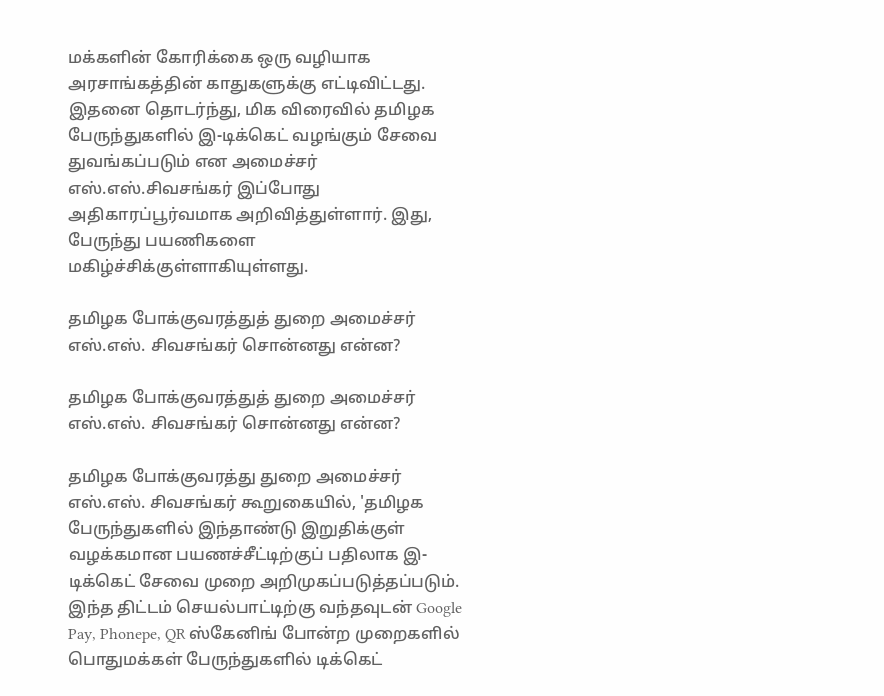மக்களின் கோரிக்கை ஒரு வழியாக அரசாங்கத்தின் காதுகளுக்கு எட்டிவிட்டது. இதனை தொடர்ந்து, மிக விரைவில் தமிழக பேருந்துகளில் இ-டிக்கெட் வழங்கும் சேவை துவங்கப்படும் என அமைச்சர் எஸ்.எஸ்.சிவசங்கர் இப்போது அதிகாரப்பூர்வமாக அறிவித்துள்ளார். இது, பேருந்து பயணிகளை மகிழ்ச்சிக்குள்ளாகியுள்ளது.

தமிழக போக்குவரத்துத் துறை அமைச்சர் எஸ்.எஸ். சிவசங்கர் சொன்னது என்ன?

தமிழக போக்குவரத்துத் துறை அமைச்சர் எஸ்.எஸ். சிவசங்கர் சொன்னது என்ன?

தமிழக போக்குவரத்து துறை அமைச்சர் எஸ்.எஸ். சிவசங்கர் கூறுகையில், 'தமிழக பேருந்துகளில் இந்தாண்டு இறுதிக்குள் வழக்கமான பயணச்சீட்டிற்குப் பதிலாக இ- டிக்கெட் சேவை முறை அறிமுகப்படுத்தப்படும். இந்த திட்டம் செயல்பாட்டிற்கு வந்தவுடன் Google Pay, Phonepe, QR ஸ்கேனிங் போன்ற முறைகளில் பொதுமக்கள் பேருந்துகளில் டிக்கெட்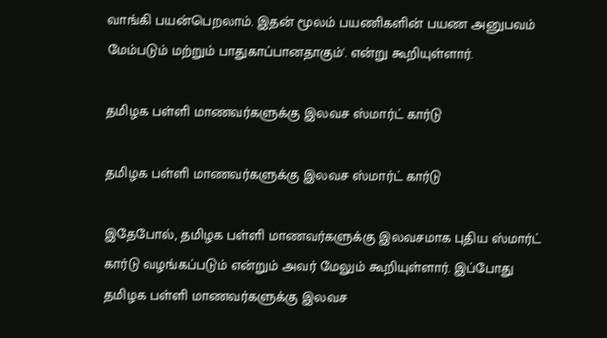வாங்கி பயன்பெறலாம். இதன் மூலம் பயணிகளின் பயண அனுபவம் மேம்படும் மற்றும் பாதுகாப்பானதாகும்'. என்று கூறியுள்ளார்.

தமிழக பள்ளி மாணவர்களுக்கு இலவச ஸ்மார்ட் கார்டு

தமிழக பள்ளி மாணவர்களுக்கு இலவச ஸ்மார்ட் கார்டு

இதேபோல், தமிழக பள்ளி மாணவர்களுக்கு இலவசமாக புதிய ஸ்மார்ட் கார்டு வழங்கப்படும் என்றும் அவர் மேலும் கூறியுள்ளார். இப்போது தமிழக பள்ளி மாணவர்களுக்கு இலவச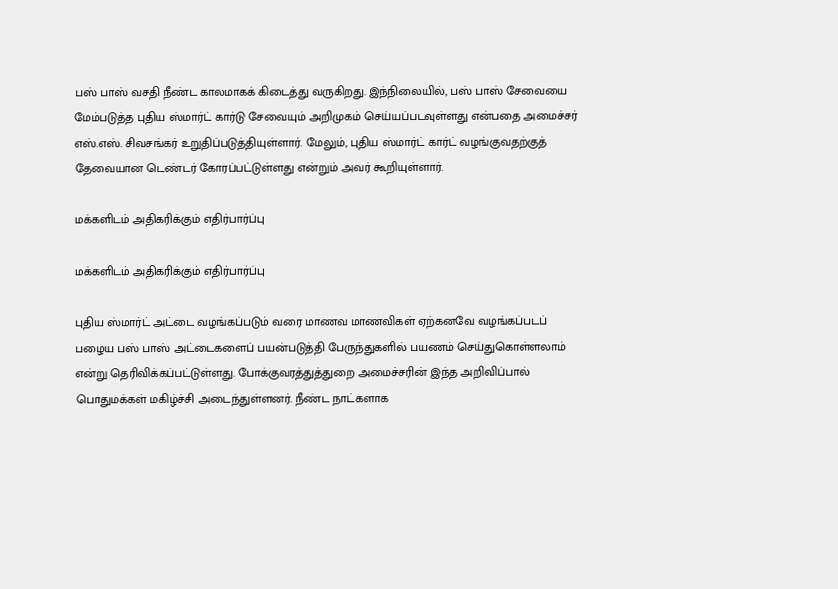பஸ் பாஸ் வசதி நீண்ட காலமாகக் கிடைத்து வருகிறது. இந்நிலையில், பஸ் பாஸ் சேவையை மேம்படுத்த புதிய ஸ்மார்ட் கார்டு சேவையும் அறிமுகம் செய்யப்படவுள்ளது என்பதை அமைச்சர் எஸ்.எஸ். சிவசங்கர் உறுதிப்படுத்தியுள்ளார். மேலும், புதிய ஸ்மார்ட் கார்ட் வழங்குவதற்குத் தேவையான டெண்டர் கோரப்பட்டுள்ளது என்றும் அவர் கூறியுள்ளார்.

மக்களிடம் அதிகரிக்கும் எதிர்பார்ப்பு

மக்களிடம் அதிகரிக்கும் எதிர்பார்ப்பு

புதிய ஸ்மார்ட் அட்டை வழங்கப்படும் வரை மாணவ மாணவிகள் ஏற்கனவே வழங்கப்படப் பழைய பஸ் பாஸ் அட்டைகளைப் பயன்படுத்தி பேருந்துகளில் பயணம் செய்துகொள்ளலாம் என்று தெரிவிக்கப்பட்டுள்ளது. போக்குவரத்துத்துறை அமைச்சரின் இந்த அறிவிப்பால் பொதுமக்கள் மகிழ்ச்சி அடைந்துள்ளனர். நீண்ட நாட்களாக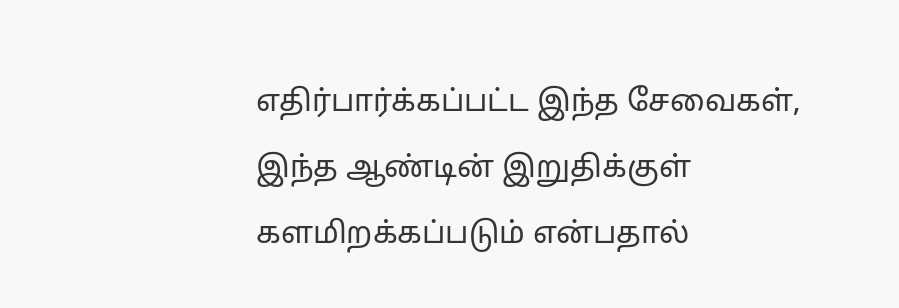எதிர்பார்க்கப்பட்ட இந்த சேவைகள், இந்த ஆண்டின் இறுதிக்குள் களமிறக்கப்படும் என்பதால்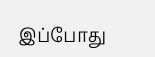இப்போது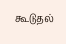கூடுதல்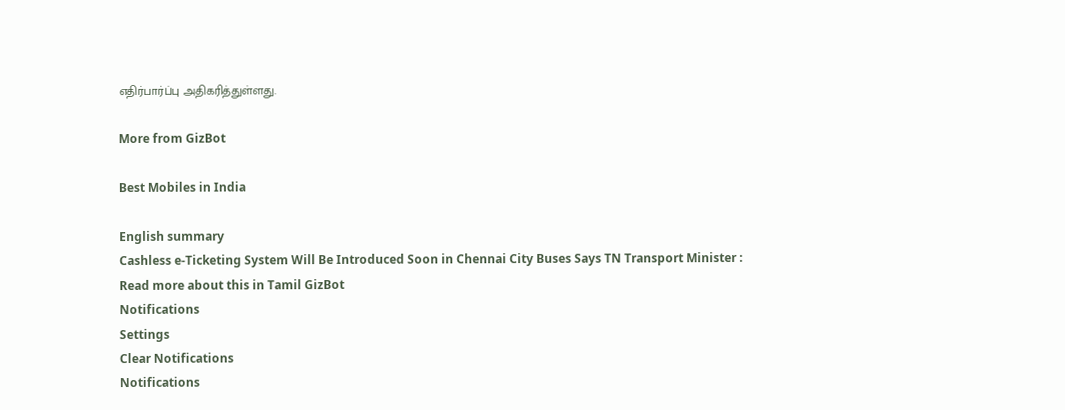எதிர்பார்ப்பு அதிகரித்துள்ளது.

More from GizBot

Best Mobiles in India

English summary
Cashless e-Ticketing System Will Be Introduced Soon in Chennai City Buses Says TN Transport Minister : Read more about this in Tamil GizBot
Notifications
Settings
Clear Notifications
Notifications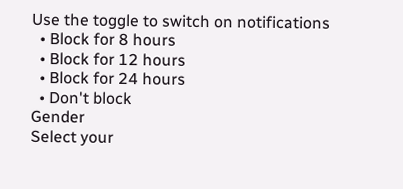Use the toggle to switch on notifications
  • Block for 8 hours
  • Block for 12 hours
  • Block for 24 hours
  • Don't block
Gender
Select your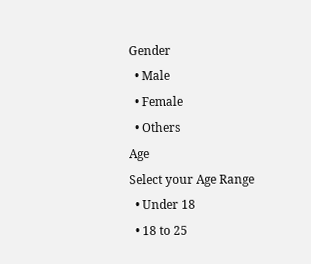Gender
  • Male
  • Female
  • Others
Age
Select your Age Range
  • Under 18
  • 18 to 25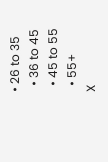• 26 to 35
  • 36 to 45
  • 45 to 55
  • 55+
X